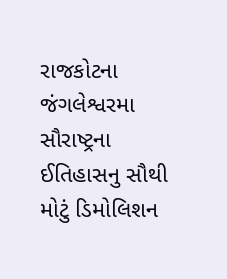રાજકોટના જંગલેશ્વરમા સૌરાષ્ટ્રના ઈતિહાસનુ સૌથી મોટું ડિમોલિશન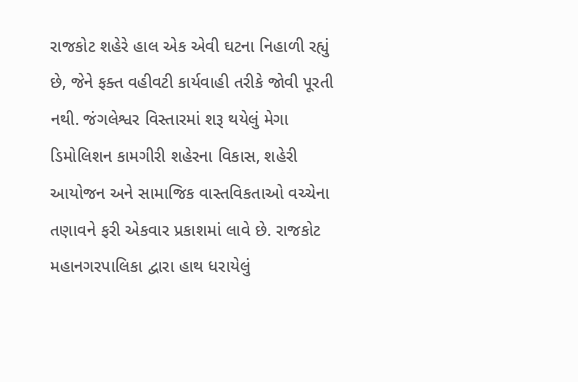રાજકોટ શહેરે હાલ એક એવી ઘટના નિહાળી રહ્યું છે, જેને ફક્ત વહીવટી કાર્યવાહી તરીકે જોવી પૂરતી નથી. જંગલેશ્વર વિસ્તારમાં શરૂ થયેલું મેગા ડિમોલિશન કામગીરી શહેરના વિકાસ, શહેરી આયોજન અને સામાજિક વાસ્તવિકતાઓ વચ્ચેના તણાવને ફરી એકવાર પ્રકાશમાં લાવે છે. રાજકોટ મહાનગરપાલિકા દ્વારા હાથ ધરાયેલું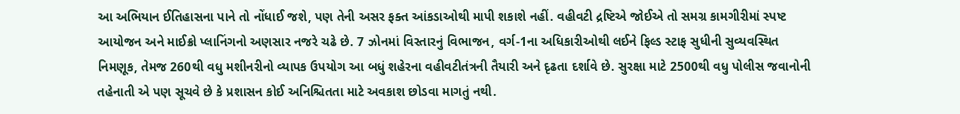આ અભિયાન ઈતિહાસના પાને તો નોંધાઈ જશે, પણ તેની અસર ફક્ત આંકડાઓથી માપી શકાશે નહીં. વહીવટી દ્રષ્ટિએ જોઈએ તો સમગ્ર કામગીરીમાં સ્પષ્ટ આયોજન અને માઈક્રો પ્લાનિંગનો અણસાર નજરે ચઢે છે. 7 ઝોનમાં વિસ્તારનું વિભાજન, વર્ગ-1ના અધિકારીઓથી લઈને ફિલ્ડ સ્ટાફ સુધીની સુવ્યવસ્થિત નિમણૂક, તેમજ 260થી વધુ મશીનરીનો વ્યાપક ઉપયોગ આ બધું શહેરના વહીવટીતંત્રની તૈયારી અને દૃઢતા દર્શાવે છે. સુરક્ષા માટે 2500થી વધુ પોલીસ જવાનોની તહેનાતી એ પણ સૂચવે છે કે પ્રશાસન કોઈ અનિશ્ચિતતા માટે અવકાશ છોડવા માગતું નથી.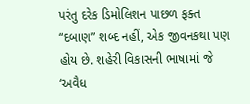પરંતુ દરેક ડિમોલિશન પાછળ ફક્ત “દબાણ” શબ્દ નહીં, એક જીવનકથા પણ હોય છે. શહેરી વિકાસની ભાષામાં જે ‘અવૈધ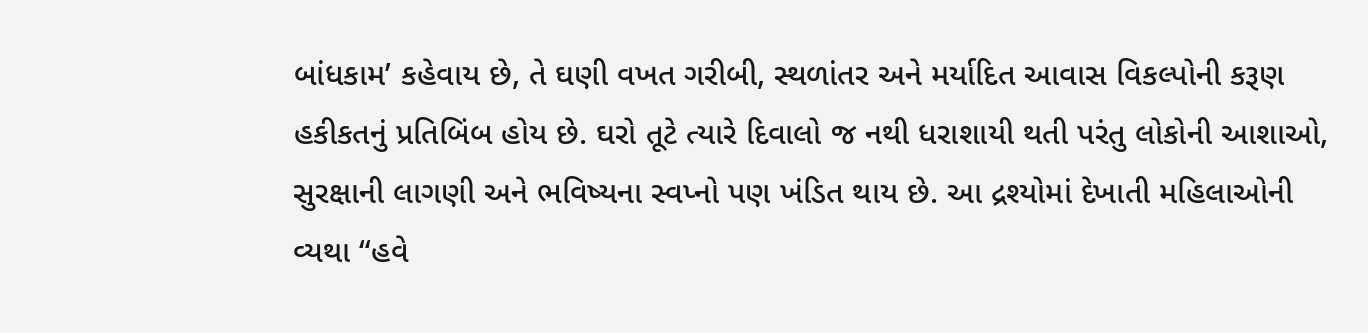બાંધકામ’ કહેવાય છે, તે ઘણી વખત ગરીબી, સ્થળાંતર અને મર્યાદિત આવાસ વિકલ્પોની કરૂણ હકીકતનું પ્રતિબિંબ હોય છે. ઘરો તૂટે ત્યારે દિવાલો જ નથી ધરાશાયી થતી પરંતુ લોકોની આશાઓ, સુરક્ષાની લાગણી અને ભવિષ્યના સ્વપ્નો પણ ખંડિત થાય છે. આ દ્રશ્યોમાં દેખાતી મહિલાઓની વ્યથા “હવે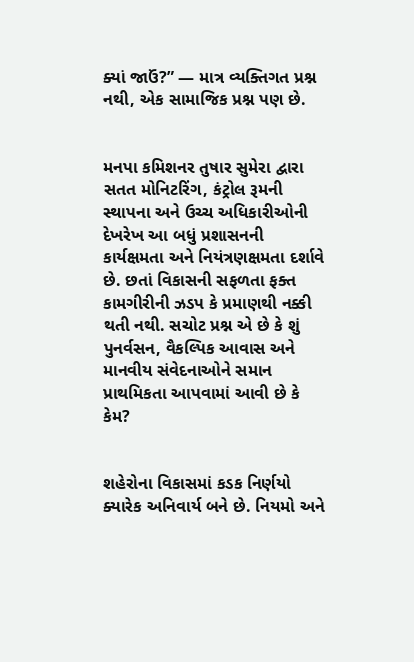ક્યાં જાઉં?” — માત્ર વ્યક્તિગત પ્રશ્ન નથી, એક સામાજિક પ્રશ્ન પણ છે.


મનપા કમિશનર તુષાર સુમેરા દ્વારા સતત મોનિટરિંગ, કંટ્રોલ રૂમની સ્થાપના અને ઉચ્ચ અધિકારીઓની દેખરેખ આ બધું પ્રશાસનની કાર્યક્ષમતા અને નિયંત્રણક્ષમતા દર્શાવે છે. છતાં વિકાસની સફળતા ફક્ત કામગીરીની ઝડપ કે પ્રમાણથી નક્કી થતી નથી. સચોટ પ્રશ્ન એ છે કે શું પુનર્વસન, વૈકલ્પિક આવાસ અને માનવીય સંવેદનાઓને સમાન પ્રાથમિકતા આપવામાં આવી છે કે કેમ?


શહેરોના વિકાસમાં કડક નિર્ણયો ક્યારેક અનિવાર્ય બને છે. નિયમો અને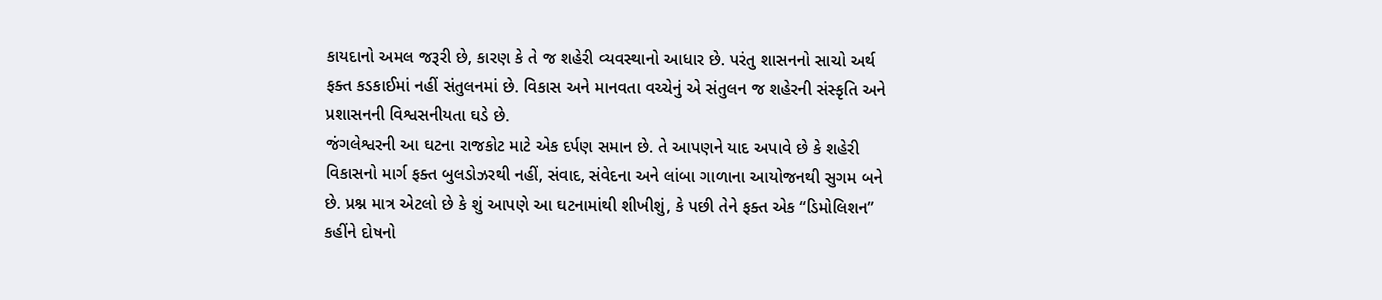કાયદાનો અમલ જરૂરી છે, કારણ કે તે જ શહેરી વ્યવસ્થાનો આધાર છે. પરંતુ શાસનનો સાચો અર્થ ફક્ત કડકાઈમાં નહીં સંતુલનમાં છે. વિકાસ અને માનવતા વચ્ચેનું એ સંતુલન જ શહેરની સંસ્કૃતિ અને પ્રશાસનની વિશ્વસનીયતા ઘડે છે.
જંગલેશ્વરની આ ઘટના રાજકોટ માટે એક દર્પણ સમાન છે. તે આપણને યાદ અપાવે છે કે શહેરી વિકાસનો માર્ગ ફક્ત બુલડોઝરથી નહીં, સંવાદ, સંવેદના અને લાંબા ગાળાના આયોજનથી સુગમ બને છે. પ્રશ્ન માત્ર એટલો છે કે શું આપણે આ ઘટનામાંથી શીખીશું, કે પછી તેને ફક્ત એક “ડિમોલિશન” કહીંને દોષનો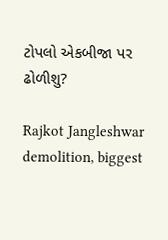ટોપલો એકબીજા પર ઢોળીશુ?

Rajkot Jangleshwar demolition, biggest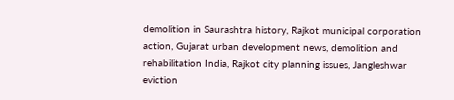demolition in Saurashtra history, Rajkot municipal corporation action, Gujarat urban development news, demolition and rehabilitation India, Rajkot city planning issues, Jangleshwar eviction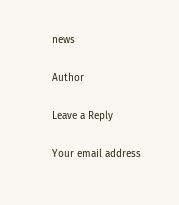news

Author

Leave a Reply

Your email address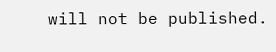will not be published.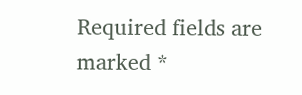Required fields are marked *